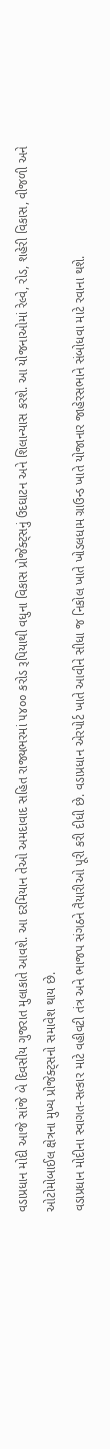વડાપ્રધાન મોદી આજે સાંજે બે દિવસીય ગુજરાત મુલાકાતે આવશે. આ દરમિયાન તેઓ અમદાવાદ સહિત રાજ્યભરમાં ૫૪૦૦ કરોડ રૂપિયાથી વધુના વિકાસ પ્રોજેક્ટ્સનું ઉદઘાટન અને શિલાન્યાસ કરશે. આ યોજનાઓમાં રેલ્વે, રોડ, શહેરી વિકાસ, વીજળી અને ઓટોમોબાઈલ ક્ષેત્રના મુખ્ય પ્રોજેક્ટ્સનો સમાવેશ થાય છે.
વડાપ્રધાન મોદીના સ્વાગત-સત્કાર માટે વહીવટી તંત્ર અને ભાજપ સંગઠને તૈયારીઓ પૂરી કરી દીધી છે. વડાપ્રધાન એરપોર્ટ ખાતે આવીને સીધા જ નિકોલ ખાતે ખોડલધામ ગ્રાઉન્ડ ખાતે યોજાનાર જાહેરસભાને સંબોધવા માટે રવાના થશે.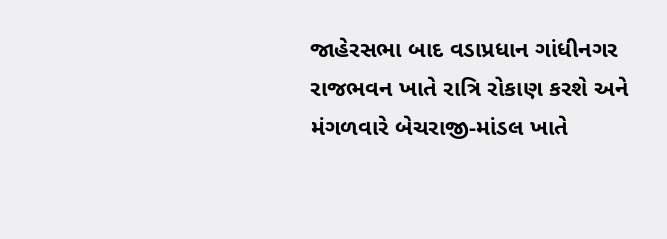જાહેરસભા બાદ વડાપ્રધાન ગાંધીનગર રાજભવન ખાતે રાત્રિ રોકાણ કરશે અને મંગળવારે બેચરાજી-માંડલ ખાતે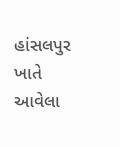હાંસલપુર ખાતે આવેલા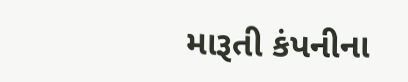મારૂતી કંપનીના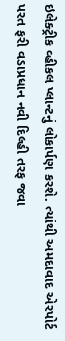ઇલેક્ટ્રીક વ્હીકલ પ્લાન્ટનું લોકાર્પણ કરશે. ત્યાંથી અમદાવાદ એરપોર્ટ પરત ફરી વડાપ્રધાન નવી દિલ્હી તરફ જવા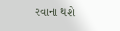રવાના થશે